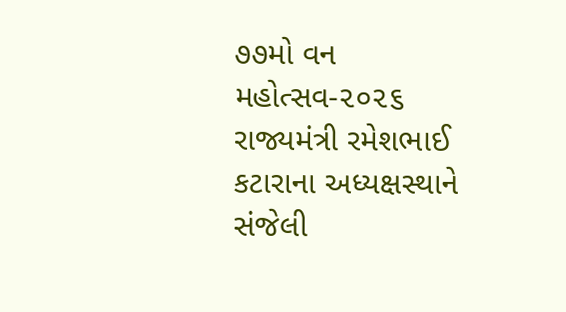૭૭મો વન મહોત્સવ-૨૦૨૬ રાજ્યમંત્રી રમેશભાઈ કટારાના અધ્યક્ષસ્થાને સંજેલી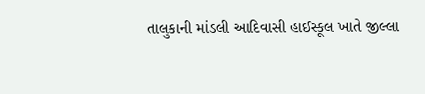તાલુકાની માંડલી આદિવાસી હાઈસ્કૂલ ખાતે જીલ્લા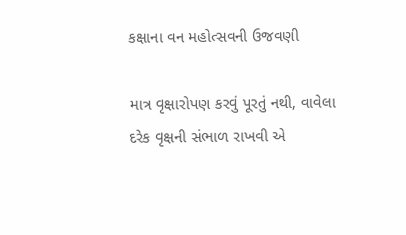કક્ષાના વન મહોત્સવની ઉજવણી

માત્ર વૃક્ષારોપણ કરવું પૂરતું નથી, વાવેલા દરેક વૃક્ષની સંભાળ રાખવી એ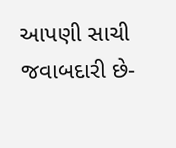આપણી સાચી જવાબદારી છે-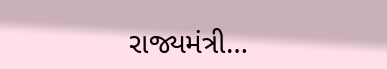રાજ્યમંત્રી…